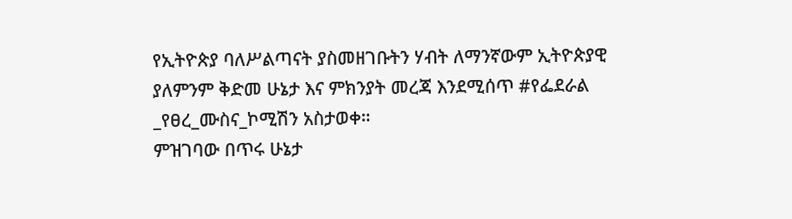የኢትዮጵያ ባለሥልጣናት ያስመዘገቡትን ሃብት ለማንኛውም ኢትዮጵያዊ ያለምንም ቅድመ ሁኔታ እና ምክንያት መረጃ እንደሚሰጥ #የፌደራል _የፀረ_ሙስና_ኮሚሽን አስታወቀ።
ምዝገባው በጥሩ ሁኔታ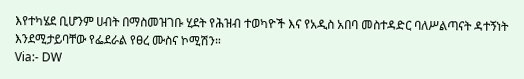እየተካሄደ ቢሆንም ሀብት በማስመዝገቡ ሂደት የሕዝብ ተወካዮች እና የአዲስ አበባ መስተዳድር ባለሥልጣናት ዳተኝነት እንደሚታይባቸው የፌደራል የፀረ ሙስና ኮሚሽን።
Via:- DW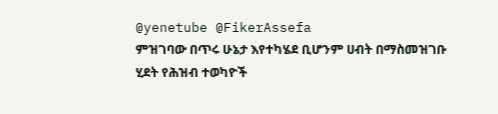@yenetube @FikerAssefa
ምዝገባው በጥሩ ሁኔታ እየተካሄደ ቢሆንም ሀብት በማስመዝገቡ ሂደት የሕዝብ ተወካዮች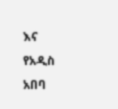እና የአዲስ አበባ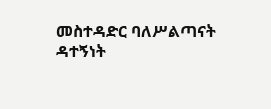መስተዳድር ባለሥልጣናት ዳተኝነት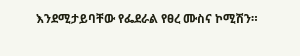እንደሚታይባቸው የፌደራል የፀረ ሙስና ኮሚሽን።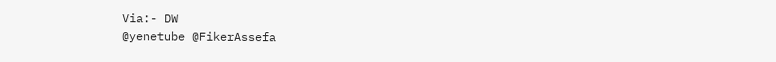Via:- DW
@yenetube @FikerAssefa